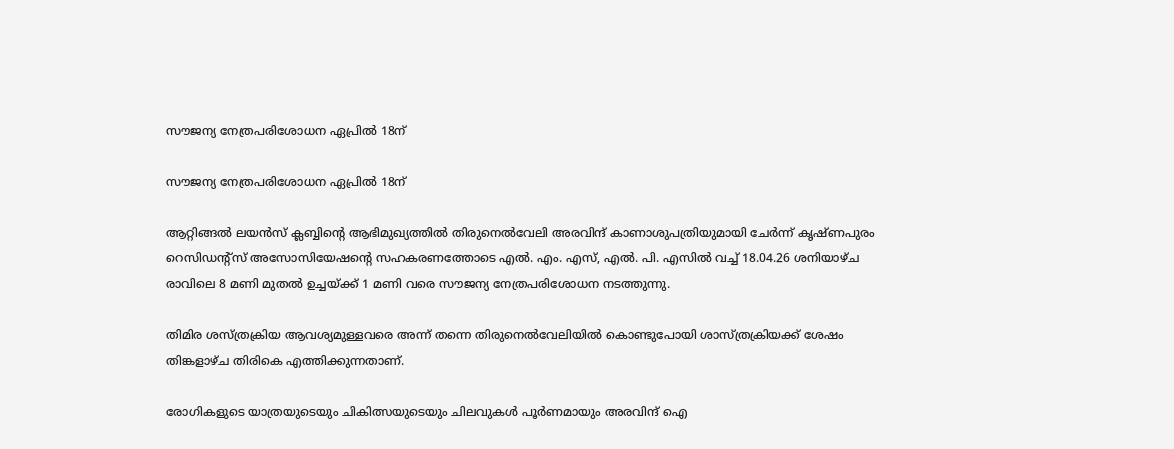സൗജന്യ നേത്രപരിശോധന ഏപ്രിൽ 18ന്

സൗജന്യ നേത്രപരിശോധന ഏപ്രിൽ 18ന്

ആറ്റിങ്ങൽ ലയൻസ് ക്ലബ്ബിന്റെ ആഭിമുഖ്യത്തിൽ തിരുനെൽവേലി അരവിന്ദ് കാണാശുപത്രിയുമായി ചേർന്ന് കൃഷ്ണപുരം റെസിഡന്റ്സ് അസോസിയേഷന്റെ സഹകരണത്തോടെ എൽ. എം. എസ്, എൽ. പി. എസിൽ വച്ച് 18.04.26 ശനിയാഴ്ച രാവിലെ 8 മണി മുതൽ ഉച്ചയ്ക്ക് 1 മണി വരെ സൗജന്യ നേത്രപരിശോധന നടത്തുന്നു.

തിമിര ശസ്ത്രക്രിയ ആവശ്യമുള്ളവരെ അന്ന് തന്നെ തിരുനെൽവേലിയിൽ കൊണ്ടുപോയി ശാസ്ത്രക്രിയക്ക് ശേഷം തിങ്കളാഴ്ച തിരികെ എത്തിക്കുന്നതാണ്.

രോഗികളുടെ യാത്രയുടെയും ചികിത്സയുടെയും ചിലവുകൾ പൂർണമായും അരവിന്ദ് ഐ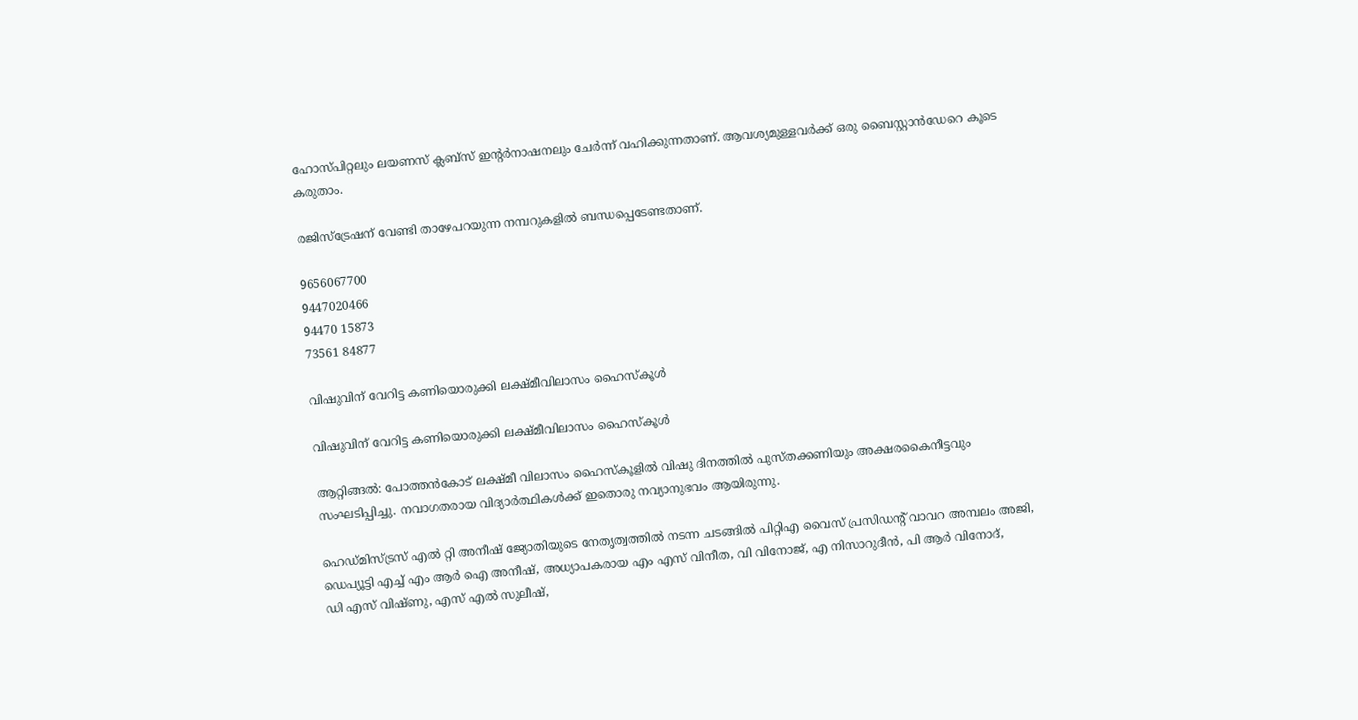ഹോസ്പിറ്റലും ലയണസ് ക്ലബ്സ് ഇന്റർനാഷനലും ചേർന്ന് വഹിക്കുന്നതാണ്. ആവശ്യമുള്ളവർക്ക് ഒരു ബൈസ്റ്റാൻഡേറെ കൂടെ കരുതാം.

രജിസ്ട്രേഷന് വേണ്ടി താഴേപറയുന്ന നമ്പറുകളിൽ ബന്ധപ്പെടേണ്ടതാണ്.

9656067700
9447020466
94470 15873
73561 84877

വിഷുവിന് വേറിട്ട കണിയൊരുക്കി ലക്ഷ്മീവിലാസം ഹൈസ്‌കൂൾ

വിഷുവിന് വേറിട്ട കണിയൊരുക്കി ലക്ഷ്മീവിലാസം ഹൈസ്‌കൂൾ

ആറ്റിങ്ങൽ: പോത്തൻകോട് ലക്ഷ്‌മീ വിലാസം ഹൈസ്‌കൂളിൽ വിഷു ദിനത്തിൽ പുസ്തക്കണിയും അക്ഷരകൈനീട്ടവും സംഘടിപ്പിച്ചു. നവാഗതരായ വിദ്യാർത്ഥികൾക്ക് ഇതൊരു നവ്യാനുഭവം ആയിരുന്നു.

ഹെഡ്മിസ്ട്രസ് എൽ റ്റി അനീഷ് ജ്യോതിയുടെ നേതൃത്വത്തിൽ നടന്ന ചടങ്ങിൽ പിറ്റിഎ വൈസ് പ്രസിഡൻ്റ് വാവറ അമ്പലം അജി, ഡെപ്യൂട്ടി എച്ച് എം ആർ ഐ അനീഷ്, അധ്യാപകരായ എം എസ് വിനീത, വി വിനോജ്, എ നിസാറുദീൻ, പി ആർ വിനോദ്,
ഡി എസ് വിഷ്‌ണു, എസ് എൽ സുലീഷ്,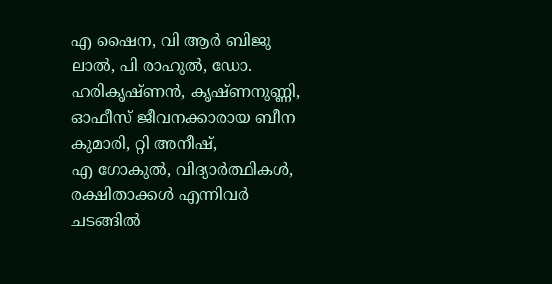എ ഷൈന, വി ആർ ബിജു ലാൽ, പി രാഹുൽ, ഡോ. ഹരികൃഷ്ണൻ, കൃഷ്‌ണനുണ്ണി, ഓഫീസ് ജീവനക്കാരായ ബീന കുമാരി, റ്റി അനീഷ്,
എ ഗോകുൽ, വിദ്യാർത്ഥികൾ, രക്ഷിതാക്കൾ എന്നിവർ ചടങ്ങിൽ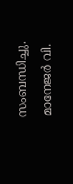സംബന്ധിച്ചു. മാനേജർ വി.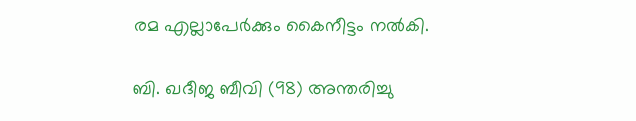രമ എല്ലാപേർക്കും കൈനീട്ടം നൽകി.

ബി. ഖദീജ ബീവി (98) അന്തരിച്ചു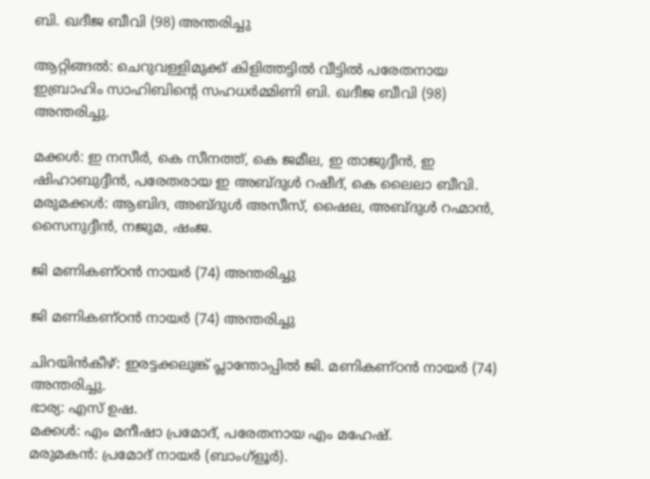ബി. ഖദീജ ബീവി (98) അന്തരിച്ചു

ആറ്റിങ്ങൽ: ചെറുവള്ളിമുക്ക് കിളിത്തട്ടിൽ വീട്ടിൽ പരേതനായ ഇബ്രാഹിം സാഹിബിന്റെ സഹധർമ്മിണി ബി. ഖദീജ ബീവി (98) അന്തരിച്ചു.

മക്കൾ: ഇ നസീർ, കെ സീനത്ത്, കെ ജമീല, ഇ താജുദ്ദീൻ, ഇ ഷിഹാബുദ്ദീൻ, പരേതരായ ഇ അബ്ദുൾ റഷീദ്, കെ ലൈലാ ബീവി.
മരുമക്കൾ: ആബിദ, അബ്ദുൾ അസീസ്, ഷൈല, അബ്ദുൾ റഹ്മാൻ, സൈനുദ്ദീൻ, നജുമ, ഷംജ.

ജി മണികണ്ഠൻ നായർ (74) അന്തരിച്ചു

ജി മണികണ്ഠൻ നായർ (74) അന്തരിച്ചു

ചിറയിൻകീഴ്: ഇരട്ടക്കലുങ്ക് പ്ലാന്തോപ്പിൽ ജി. മണികണ്ഠൻ നായർ (74) അന്തരിച്ചു.
ഭാര്യ: എസ് ഉഷ.
മക്കൾ: എം മനീഷാ പ്രമോദ്, പരേതനായ എം മഹേഷ്.
മരുമകൻ: പ്രമോദ് നായർ (ബാംഗ്ളൂർ).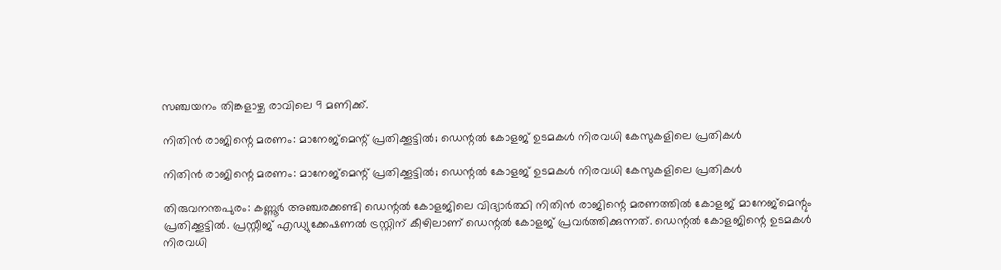സഞ്ചയനം തിങ്കളാഴ്ച രാവിലെ 9 മണിക്ക്.

നിതിന്‍ രാജിന്റെ മരണം: മാനേജ്‌മെന്റ് പ്രതിക്കൂട്ടില്‍; ഡെന്റല്‍ കോളജ് ഉടമകള്‍ നിരവധി കേസുകളിലെ പ്രതികള്‍

നിതിന്‍ രാജിന്റെ മരണം: മാനേജ്‌മെന്റ് പ്രതിക്കൂട്ടില്‍; ഡെന്റല്‍ കോളജ് ഉടമകള്‍ നിരവധി കേസുകളിലെ പ്രതികള്‍

തിരുവനന്തപുരം: കണ്ണൂര്‍ അഞ്ചരക്കണ്ടി ഡെന്റല്‍ കോളജിലെ വിദ്യാര്‍ത്ഥി നിതിന്‍ രാജിന്റെ മരണത്തില്‍ കോളജ് മാനേജ്‌മെന്റും പ്രതിക്കൂട്ടില്‍. പ്രസ്റ്റീജ് എഡ്യുക്കേഷണല്‍ ട്രസ്റ്റിന് കീഴിലാണ് ഡെന്റല്‍ കോളജ് പ്രവര്‍ത്തിക്കുന്നത്. ഡെന്റല്‍ കോളജിന്റെ ഉടമകള്‍ നിരവധി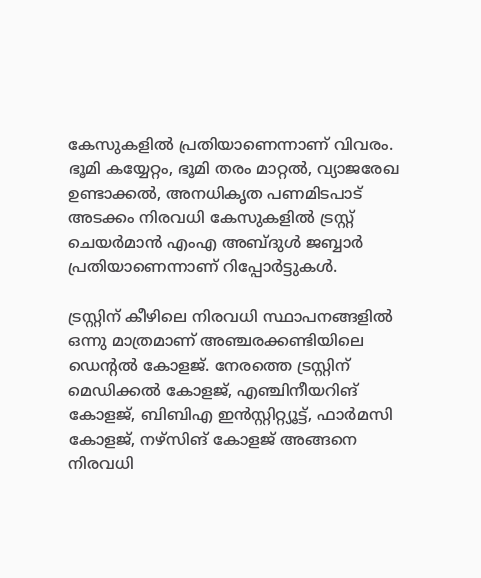കേസുകളില്‍ പ്രതിയാണെന്നാണ് വിവരം. ഭൂമി കയ്യേറ്റം, ഭൂമി തരം മാറ്റല്‍, വ്യാജരേഖ ഉണ്ടാക്കല്‍, അനധികൃത പണമിടപാട് അടക്കം നിരവധി കേസുകളില്‍ ട്രസ്റ്റ് ചെയര്‍മാന്‍ എംഎ അബ്ദുള്‍ ജബ്ബാര്‍ പ്രതിയാണെന്നാണ് റിപ്പോര്‍ട്ടുകള്‍.

ട്രസ്റ്റിന് കീഴിലെ നിരവധി സ്ഥാപനങ്ങളില്‍ ഒന്നു മാത്രമാണ് അഞ്ചരക്കണ്ടിയിലെ ഡെന്റല്‍ കോളജ്. നേരത്തെ ട്രസ്റ്റിന് മെഡിക്കല്‍ കോളജ്, എഞ്ചിനീയറിങ് കോളജ്, ബിബിഎ ഇന്‍സ്റ്റിറ്റ്യൂട്ട്, ഫാര്‍മസി കോളജ്, നഴ്‌സിങ് കോളജ് അങ്ങനെ നിരവധി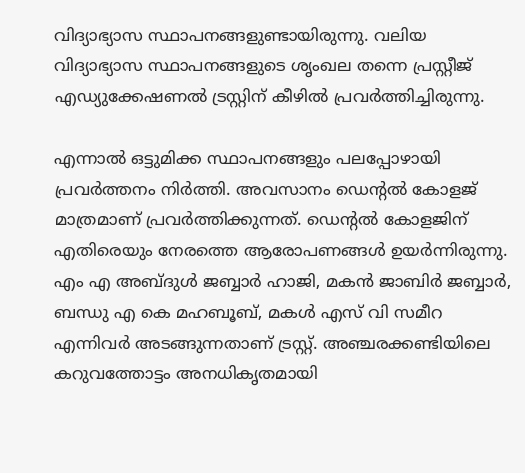വിദ്യാഭ്യാസ സ്ഥാപനങ്ങളുണ്ടായിരുന്നു. വലിയ വിദ്യാഭ്യാസ സ്ഥാപനങ്ങളുടെ ശൃംഖല തന്നെ പ്രസ്റ്റീജ് എഡ്യുക്കേഷണല്‍ ട്രസ്റ്റിന് കീഴില്‍ പ്രവര്‍ത്തിച്ചിരുന്നു.

എന്നാല്‍ ഒട്ടുമിക്ക സ്ഥാപനങ്ങളും പലപ്പോഴായി പ്രവര്‍ത്തനം നിര്‍ത്തി. അവസാനം ഡെന്റല്‍ കോളജ് മാത്രമാണ് പ്രവര്‍ത്തിക്കുന്നത്. ഡെന്റല്‍ കോളജിന് എതിരെയും നേരത്തെ ആരോപണങ്ങള്‍ ഉയര്‍ന്നിരുന്നു. എം എ അബ്ദുള്‍ ജബ്ബാര്‍ ഹാജി, മകന്‍ ജാബിര്‍ ജബ്ബാര്‍, ബന്ധു എ കെ മഹബൂബ്, മകള്‍ എസ് വി സമീറ എന്നിവര്‍ അടങ്ങുന്നതാണ് ട്രസ്റ്റ്. അഞ്ചരക്കണ്ടിയിലെ കറുവത്തോട്ടം അനധികൃതമായി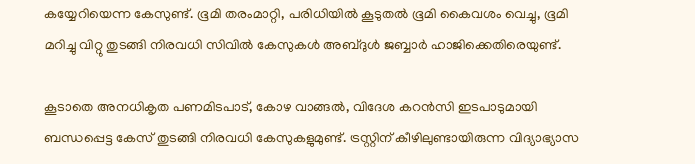കയ്യേറിയെന്ന കേസുണ്ട്. ഭൂമി തരംമാറ്റി, പരിധിയില്‍ കൂടുതല്‍ ഭൂമി കൈവശം വെച്ചു, ഭൂമി മറിച്ചു വിറ്റു തുടങ്ങി നിരവധി സിവില്‍ കേസുകള്‍ അബ്ദുള്‍ ജബ്ബാര്‍ ഹാജിക്കെതിരെയുണ്ട്.

കൂടാതെ അനധികൃത പണമിടപാട്, കോഴ വാങ്ങല്‍, വിദേശ കറന്‍സി ഇടപാടുമായി ബന്ധപ്പെട്ട കേസ് തുടങ്ങി നിരവധി കേസുകളുമുണ്ട്. ട്രസ്റ്റിന് കീഴിലുണ്ടായിരുന്ന വിദ്യാഭ്യാസ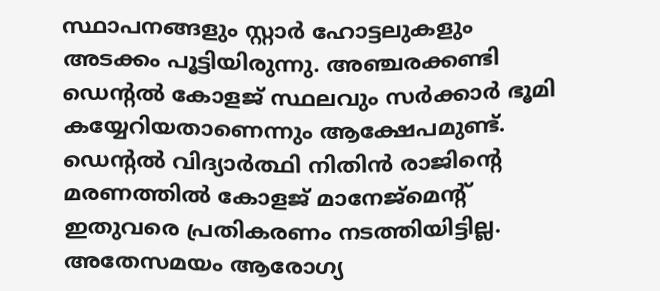സ്ഥാപനങ്ങളും സ്റ്റാര്‍ ഹോട്ടലുകളും അടക്കം പൂട്ടിയിരുന്നു. അഞ്ചരക്കണ്ടി ഡെന്റല്‍ കോളജ് സ്ഥലവും സര്‍ക്കാര്‍ ഭൂമി കയ്യേറിയതാണെന്നും ആക്ഷേപമുണ്ട്. ഡെന്റല്‍ വിദ്യാര്‍ത്ഥി നിതിന്‍ രാജിന്റെ മരണത്തില്‍ കോളജ് മാനേജ്‌മെന്റ് ഇതുവരെ പ്രതികരണം നടത്തിയിട്ടില്ല. അതേസമയം ആരോഗ്യ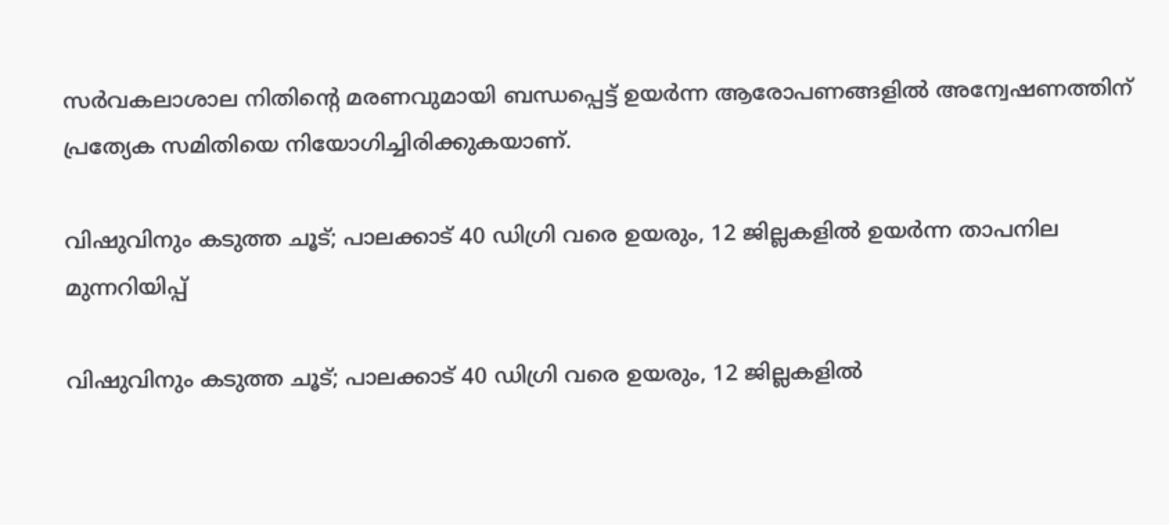സര്‍വകലാശാല നിതിന്റെ മരണവുമായി ബന്ധപ്പെട്ട് ഉയര്‍ന്ന ആരോപണങ്ങളില്‍ അന്വേഷണത്തിന് പ്രത്യേക സമിതിയെ നിയോഗിച്ചിരിക്കുകയാണ്.

വിഷുവിനും കടുത്ത ചൂട്; പാലക്കാട് 40 ഡിഗ്രി വരെ ഉയരും, 12 ജില്ലകളില്‍ ഉയര്‍ന്ന താപനില മുന്നറിയിപ്പ്

വിഷുവിനും കടുത്ത ചൂട്; പാലക്കാട് 40 ഡിഗ്രി വരെ ഉയരും, 12 ജില്ലകളില്‍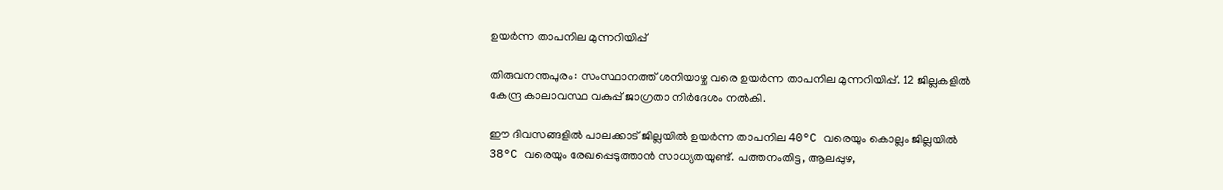ഉയര്‍ന്ന താപനില മുന്നറിയിപ്പ്

തിരുവനന്തപുരം: സംസ്ഥാനത്ത് ശനിയാഴ്ച വരെ ഉയര്‍ന്ന താപനില മുന്നറിയിപ്പ്. 12 ജില്ലകളില്‍ കേന്ദ്ര കാലാവസ്ഥ വകുപ്പ് ജാഗ്രതാ നിര്‍ദേശം നല്‍കി.

ഈ ദിവസങ്ങളില്‍ പാലക്കാട് ജില്ലയില്‍ ഉയര്‍ന്ന താപനില 40°C വരെയും കൊല്ലം ജില്ലയില്‍ 38°C വരെയും രേഖപ്പെടുത്താന്‍ സാധ്യതയുണ്ട്. പത്തനംതിട്ട, ആലപ്പുഴ,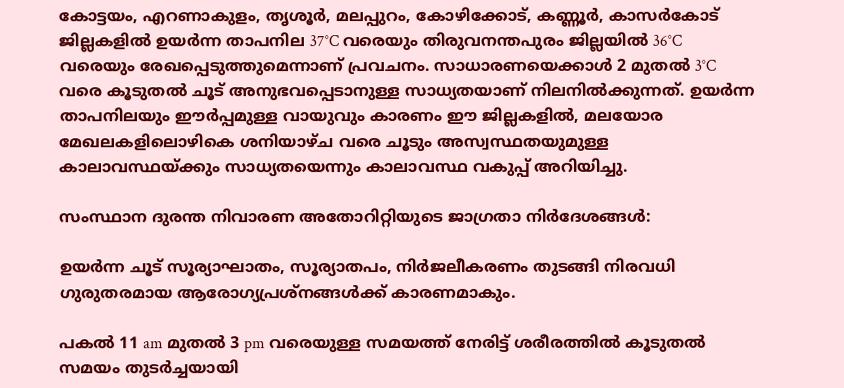കോട്ടയം, എറണാകുളം, തൃശൂര്‍, മലപ്പുറം, കോഴിക്കോട്, കണ്ണൂര്‍, കാസര്‍കോട് ജില്ലകളില്‍ ഉയര്‍ന്ന താപനില 37°C വരെയും തിരുവനന്തപുരം ജില്ലയില്‍ 36°C വരെയും രേഖപ്പെടുത്തുമെന്നാണ് പ്രവചനം. സാധാരണയെക്കാള്‍ 2 മുതല്‍ 3°C വരെ കൂടുതല്‍ ചൂട് അനുഭവപ്പെടാനുള്ള സാധ്യതയാണ് നിലനില്‍ക്കുന്നത്. ഉയര്‍ന്ന താപനിലയും ഈര്‍പ്പമുള്ള വായുവും കാരണം ഈ ജില്ലകളില്‍, മലയോര മേഖലകളിലൊഴികെ ശനിയാഴ്ച വരെ ചൂടും അസ്വസ്ഥതയുമുള്ള കാലാവസ്ഥയ്ക്കും സാധ്യതയെന്നും കാലാവസ്ഥ വകുപ്പ് അറിയിച്ചു.

സംസ്ഥാന ദുരന്ത നിവാരണ അതോറിറ്റിയുടെ ജാഗ്രതാ നിര്‍ദേശങ്ങള്‍:

ഉയര്‍ന്ന ചൂട് സൂര്യാഘാതം, സൂര്യാതപം, നിര്‍ജലീകരണം തുടങ്ങി നിരവധി ഗുരുതരമായ ആരോഗ്യപ്രശ്‌നങ്ങള്‍ക്ക് കാരണമാകും.

പകല്‍ 11 am മുതല്‍ 3 pm വരെയുള്ള സമയത്ത് നേരിട്ട് ശരീരത്തില്‍ കൂടുതല്‍ സമയം തുടര്‍ച്ചയായി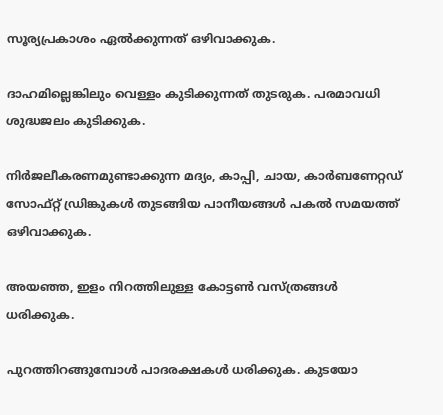സൂര്യപ്രകാശം ഏല്‍ക്കുന്നത് ഒഴിവാക്കുക.

ദാഹമില്ലെങ്കിലും വെള്ളം കുടിക്കുന്നത് തുടരുക. പരമാവധി ശുദ്ധജലം കുടിക്കുക.

നിര്‍ജലീകരണമുണ്ടാക്കുന്ന മദ്യം, കാപ്പി, ചായ, കാര്‍ബണേറ്റഡ് സോഫ്റ്റ് ഡ്രിങ്കുകള്‍ തുടങ്ങിയ പാനീയങ്ങള്‍ പകല്‍ സമയത്ത് ഒഴിവാക്കുക.

അയഞ്ഞ, ഇളം നിറത്തിലുള്ള കോട്ടണ്‍ വസ്ത്രങ്ങള്‍ ധരിക്കുക.

പുറത്തിറങ്ങുമ്പോള്‍ പാദരക്ഷകള്‍ ധരിക്കുക. കുടയോ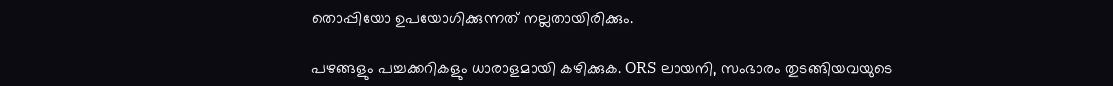തൊപ്പിയോ ഉപയോഗിക്കുന്നത് നല്ലതായിരിക്കും.

പഴങ്ങളും പച്ചക്കറികളും ധാരാളമായി കഴിക്കുക. ORS ലായനി, സംഭാരം തുടങ്ങിയവയുടെ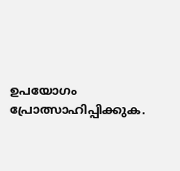ഉപയോഗം പ്രോത്സാഹിപ്പിക്കുക.